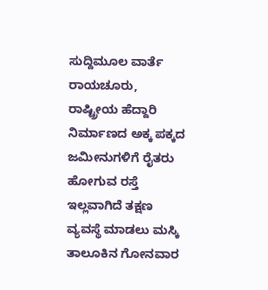ಸುದ್ದಿಮೂಲ ವಾರ್ತೆ ರಾಯಚೂರು,
ರಾಷ್ಟ್ರೀಯ ಹೆದ್ದಾರಿ ನಿರ್ಮಾಣದ ಅಕ್ಕ ಪಕ್ಕದ ಜಮೀನುಗಳಿಗೆ ರೈತರು ಹೋಗುವ ರಸ್ತೆ ಇಲ್ಲವಾಗಿದೆ ತಕ್ಷಣ ವ್ಯವಸ್ಥೆ ಮಾಡಲು ಮಸ್ಕಿ ತಾಲೂಕಿನ ಗೋನವಾರ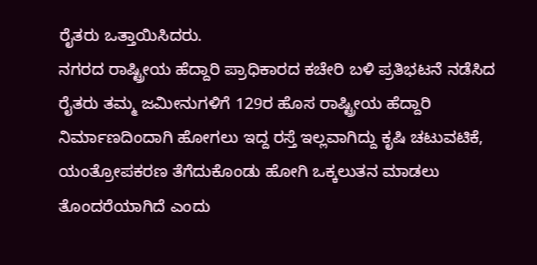ರೈತರು ಒತ್ತಾಯಿಸಿದರು.
ನಗರದ ರಾಷ್ಟ್ರೀಯ ಹೆದ್ದಾರಿ ಪ್ರಾಧಿಕಾರದ ಕಚೇರಿ ಬಳಿ ಪ್ರತಿಭಟನೆ ನಡೆಸಿದ ರೈತರು ತಮ್ಮ ಜಮೀನುಗಳಿಗೆ 129ರ ಹೊಸ ರಾಷ್ಟ್ರೀಯ ಹೆದ್ದಾರಿ ನಿರ್ಮಾಣದಿಂದಾಗಿ ಹೋಗಲು ಇದ್ದ ರಸ್ತೆ ಇಲ್ಲವಾಗಿದ್ದು ಕೃಷಿ ಚಟುವಟಿಕೆ, ಯಂತ್ರೋಪಕರಣ ತೆಗೆದುಕೊಂಡು ಹೋಗಿ ಒಕ್ಕಲುತನ ಮಾಡಲು ತೊಂದರೆಯಾಗಿದೆ ಎಂದು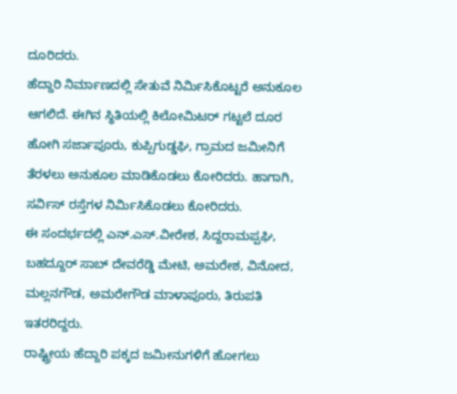ದೂರಿದರು.
ಹೆದ್ದಾರಿ ನಿರ್ಮಾಣದಲ್ಲಿ ಸೇತುವೆ ನಿರ್ಮಿಸಿಕೊಟ್ಟರೆ ಅನುಕೂಲ ಆಗಲಿದೆ. ಈಗಿನ ಸ್ಥಿತಿಯಲ್ಲಿ ಕಿಲೋಮಿಟರ್ ಗಟ್ಟಲೆ ದೂರ ಹೋಗಿ ಸರ್ಜಾಪೂರು, ಕುಪ್ಪಿಗುಡ್ಡಘಿ, ಗ್ರಾಮದ ಜಮೀನಿಗೆ ತೆರಳಲು ಅನುಕೂಲ ಮಾಡಿಕೊಡಲು ಕೋರಿದರು. ಹಾಗಾಗಿ, ಸರ್ವಿಸ್ ರಸ್ತೆಗಳ ನಿರ್ಮಿಸಿಕೊಡಲು ಕೋರಿದರು.
ಈ ಸಂದರ್ಭದಲ್ಲಿ ಎನ್.ಎಸ್.ವೀರೇಶ, ಸಿದ್ದರಾಮಪ್ಪಘಿ, ಬಹದ್ದೂರ್ ಸಾಬ್ ದೇವರೆಡ್ಡಿ ಮೇಟಿ, ಅಮರೇಶ, ವಿನೋದ, ಮಲ್ಲನಗೌಡ, ಅಮರೇಗೌಡ ಮಾಳಾಪೂರು, ತಿರುಪತಿ ಇತರರಿದ್ದರು.
ರಾಷ್ಟ್ರೀಯ ಹೆದ್ದಾರಿ ಪಕ್ಕದ ಜಮೀನುಗಳಿಗೆ ಹೋಗಲು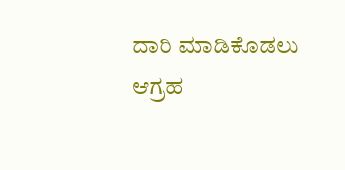ದಾರಿ ಮಾಡಿಕೊಡಲು ಆಗ್ರಹ